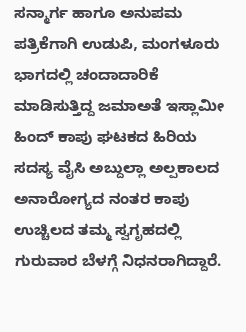ಸನ್ಮಾರ್ಗ ಹಾಗೂ ಅನುಪಮ ಪತ್ರಿಕೆಗಾಗಿ ಉಡುಪಿ, ಮಂಗಳೂರು ಭಾಗದಲ್ಲಿ ಚಂದಾದಾರಿಕೆ ಮಾಡಿಸುತ್ತಿದ್ದ ಜಮಾಅತೆ ಇಸ್ಲಾಮೀ ಹಿಂದ್ ಕಾಪು ಘಟಕದ ಹಿರಿಯ ಸದಸ್ಯ ವೈಸಿ ಅಬ್ದುಲ್ಲಾ ಅಲ್ಪಕಾಲದ ಅನಾರೋಗ್ಯದ ನಂತರ ಕಾಪು ಉಚ್ಚಿಲದ ತಮ್ಮ ಸ್ವಗೃಹದಲ್ಲಿ ಗುರುವಾರ ಬೆಳಗ್ಗೆ ನಿಧನರಾಗಿದ್ದಾರೆ.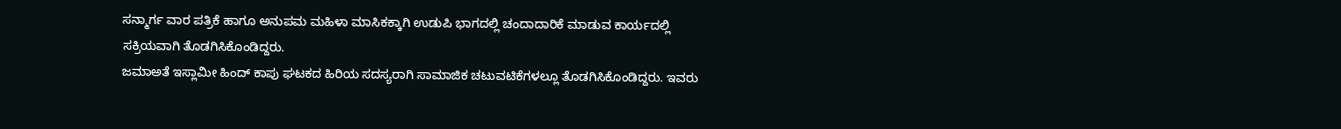ಸನ್ಮಾರ್ಗ ವಾರ ಪತ್ರಿಕೆ ಹಾಗೂ ಅನುಪಮ ಮಹಿಳಾ ಮಾಸಿಕಕ್ಕಾಗಿ ಉಡುಪಿ ಭಾಗದಲ್ಲಿ ಚಂದಾದಾರಿಕೆ ಮಾಡುವ ಕಾರ್ಯದಲ್ಲಿ ಸಕ್ರಿಯವಾಗಿ ತೊಡಗಿಸಿಕೊಂಡಿದ್ದರು.
ಜಮಾಅತೆ ಇಸ್ಲಾಮೀ ಹಿಂದ್ ಕಾಪು ಘಟಕದ ಹಿರಿಯ ಸದಸ್ಯರಾಗಿ ಸಾಮಾಜಿಕ ಚಟುವಟಿಕೆಗಳಲ್ಲೂ ತೊಡಗಿಸಿಕೊಂಡಿದ್ದರು. ಇವರು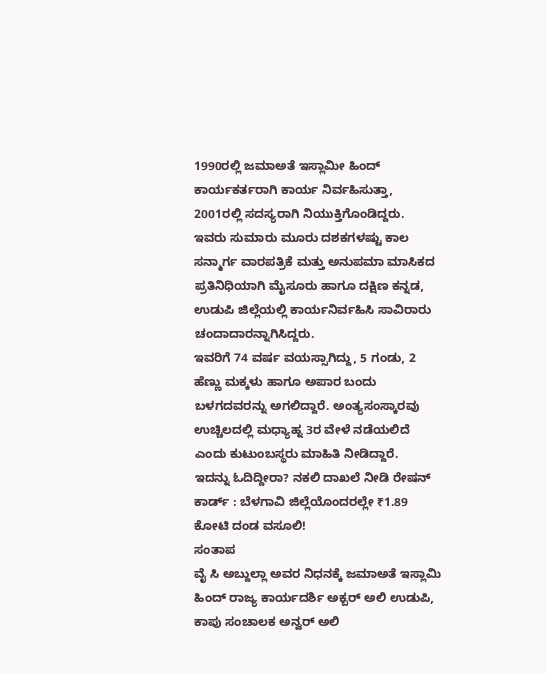1990ರಲ್ಲಿ ಜಮಾಅತೆ ಇಸ್ಲಾಮೀ ಹಿಂದ್ ಕಾರ್ಯಕರ್ತರಾಗಿ ಕಾರ್ಯ ನಿರ್ವಹಿಸುತ್ತಾ, 2001ರಲ್ಲಿ ಸದಸ್ಯರಾಗಿ ನಿಯುಕ್ತಿಗೊಂಡಿದ್ದರು.
ಇವರು ಸುಮಾರು ಮೂರು ದಶಕಗಳಷ್ಟು ಕಾಲ ಸನ್ಮಾರ್ಗ ವಾರಪತ್ರಿಕೆ ಮತ್ತು ಅನುಪಮಾ ಮಾಸಿಕದ ಪ್ರತಿನಿಧಿಯಾಗಿ ಮೈಸೂರು ಹಾಗೂ ದಕ್ಷಿಣ ಕನ್ನಡ, ಉಡುಪಿ ಜಿಲ್ಲೆಯಲ್ಲಿ ಕಾರ್ಯನಿರ್ವಹಿಸಿ ಸಾವಿರಾರು ಚಂದಾದಾರನ್ನಾಗಿಸಿದ್ದರು.
ಇವರಿಗೆ 74 ವರ್ಷ ವಯಸ್ಸಾಗಿದ್ದು, 5 ಗಂಡು, 2 ಹೆಣ್ಣು ಮಕ್ಕಳು ಹಾಗೂ ಅಪಾರ ಬಂದು ಬಳಗದವರನ್ನು ಅಗಲಿದ್ದಾರೆ. ಅಂತ್ಯಸಂಸ್ಕಾರವು ಉಚ್ಚಿಲದಲ್ಲಿ ಮಧ್ಯಾಹ್ನ 3ರ ವೇಳೆ ನಡೆಯಲಿದೆ ಎಂದು ಕುಟುಂಬಸ್ಥರು ಮಾಹಿತಿ ನೀಡಿದ್ದಾರೆ.
ಇದನ್ನು ಓದಿದ್ದೀರಾ? ನಕಲಿ ದಾಖಲೆ ನೀಡಿ ರೇಷನ್ ಕಾರ್ಡ್ : ಬೆಳಗಾವಿ ಜಿಲ್ಲೆಯೊಂದರಲ್ಲೇ ₹1.89 ಕೋಟಿ ದಂಡ ವಸೂಲಿ!
ಸಂತಾಪ
ವೈ ಸಿ ಅಬ್ದುಲ್ಲಾ ಅವರ ನಿಧನಕ್ಕೆ ಜಮಾಅತೆ ಇಸ್ಲಾಮಿ ಹಿಂದ್ ರಾಜ್ಯ ಕಾರ್ಯದರ್ಶಿ ಅಕ್ಬರ್ ಅಲಿ ಉಡುಪಿ, ಕಾಪು ಸಂಚಾಲಕ ಅನ್ವರ್ ಅಲಿ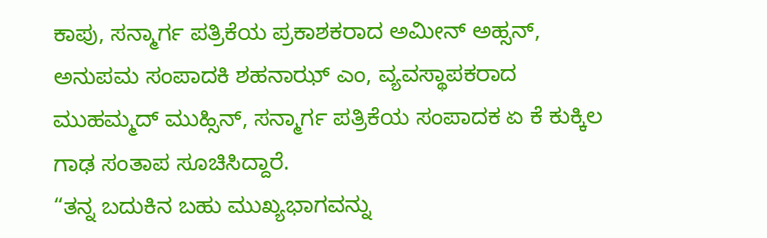ಕಾಪು, ಸನ್ಮಾರ್ಗ ಪತ್ರಿಕೆಯ ಪ್ರಕಾಶಕರಾದ ಅಮೀನ್ ಅಹ್ಸನ್, ಅನುಪಮ ಸಂಪಾದಕಿ ಶಹನಾಝ್ ಎಂ, ವ್ಯವಸ್ಥಾಪಕರಾದ ಮುಹಮ್ಮದ್ ಮುಹ್ಸಿನ್, ಸನ್ಮಾರ್ಗ ಪತ್ರಿಕೆಯ ಸಂಪಾದಕ ಏ ಕೆ ಕುಕ್ಕಿಲ ಗಾಢ ಸಂತಾಪ ಸೂಚಿಸಿದ್ದಾರೆ.
“ತನ್ನ ಬದುಕಿನ ಬಹು ಮುಖ್ಯಭಾಗವನ್ನು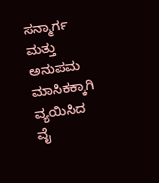ಸನ್ಮಾರ್ಗ ಮತ್ತು ಅನುಪಮ ಮಾಸಿಕಕ್ಕಾಗಿ ವ್ಯಯಿಸಿದ ವೈ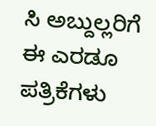ಸಿ ಅಬ್ದುಲ್ಲರಿಗೆ ಈ ಎರಡೂ ಪತ್ರಿಕೆಗಳು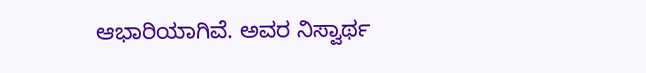ಆಭಾರಿಯಾಗಿವೆ. ಅವರ ನಿಸ್ವಾರ್ಥ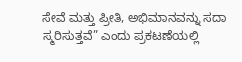ಸೇವೆ ಮತ್ತು ಪ್ರೀತಿ, ಅಭಿಮಾನವನ್ನು ಸದಾ ಸ್ಮರಿಸುತ್ತವೆ” ಎಂದು ಪ್ರಕಟಣೆಯಲ್ಲಿ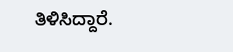ತಿಳಿಸಿದ್ದಾರೆ.